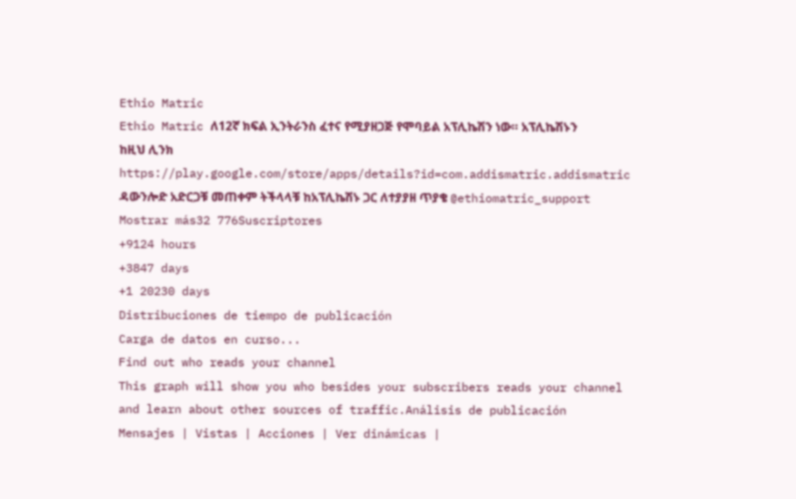Ethio Matric
Ethio Matric ለ12ኛ ክፍል ኢንትራንስ ፈተና የሚያዘጋጅ የሞባይል አፕሊኬሽን ነው። አፕሊኬሽኑን ከዚህ ሊንክ https://play.google.com/store/apps/details?id=com.addismatric.addismatric ዳውንሎድ አድርጋቹ መጠቀም ትችላላቹ ከአፕሊኬሽኑ ጋር ለተያያዘ ጥያቄ @ethiomatric_support
Mostrar más32 776Suscriptores
+9124 hours
+3847 days
+1 20230 days
Distribuciones de tiempo de publicación
Carga de datos en curso...
Find out who reads your channel
This graph will show you who besides your subscribers reads your channel and learn about other sources of traffic.Análisis de publicación
Mensajes | Vistas | Acciones | Ver dinámicas |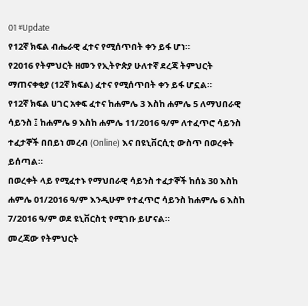01 #Update
የ12ኛ ክፍል ብሔራዊ ፈተና የሚሰጥበት ቀን ይፋ ሆነ።
የ2016 የትምህርት ዘመን የኢትዮጵያ ሁለተኛ ደረጃ ትምህርት ማጠናቀቂያ (12ኛ ክፍል) ፈተና የሚሰጥበት ቀን ይፋ ሆኗል።
የ12ኛ ክፍል ሀገር አቀፍ ፈተና ከሐምሌ 3 እስከ ሐምሌ 5 ለማህበራዊ ሳይንስ ፤ ከሐምሌ 9 እስከ ሐምሌ 11/2016 ዓ/ም ለተፈጥሮ ሳይንስ ተፈታኞች በበይነ መረብ (Online) እና በዩኒቨርሲቲ ውስጥ በወረቀት ይሰጣል።
በወረቀት ላይ የሚፈተኑ የማህበራዊ ሳይንስ ተፈታኞች ከሰኔ 30 እስከ ሐምሌ 01/2016 ዓ/ም እንዲሁም የተፈጥሮ ሳይንስ ከሐምሌ 6 እስከ 7/2016 ዓ/ም ወደ ዩኒቨርስቲ የሚገቡ ይሆናል።
መረጃው የትምህርት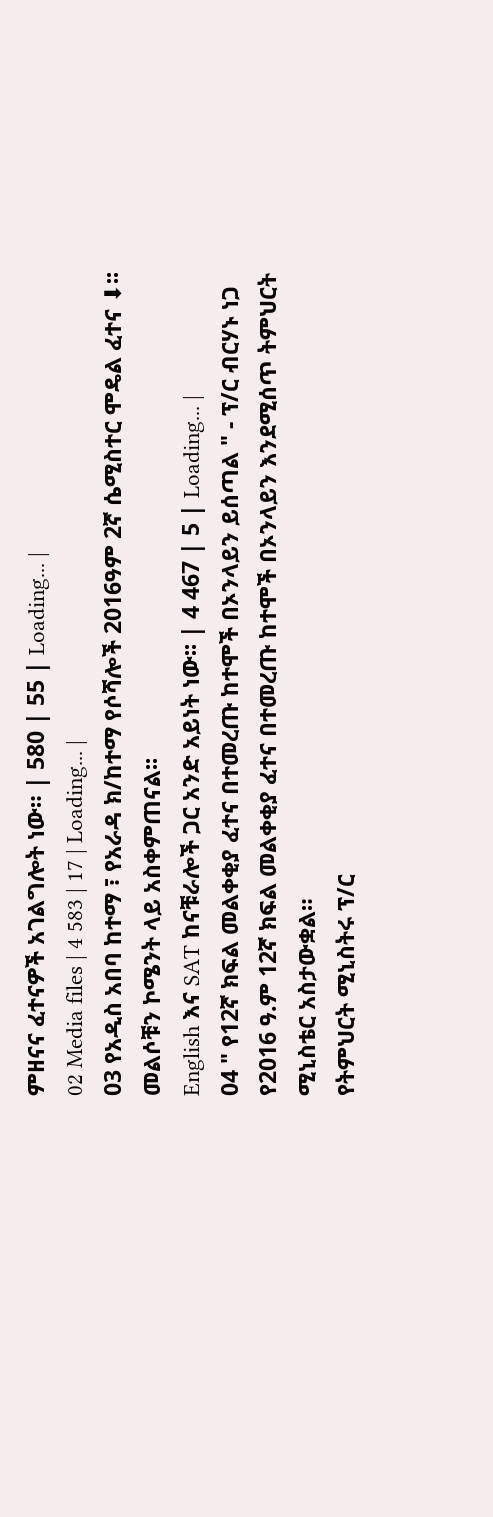ምዘናና ፈተናዎች አገልግሎት ነው። | 580 | 55 | Loading... |
02 Media files | 4 583 | 17 | Loading... |
03 የአዲስ አበባ ከተማ ፣ የአራዳ ክ/ከተማ የሶሻሎች 2016ዓም 2ኛ ሴሚስተር ሞዴል ፈተና ⬇፡፡ መልሶቹን ኮሜንት ላይ አስቀምጠናል፡፡
English እና SAT ከናቹራሎች ጋር አንድ አይነት ነው፡፡ | 4 467 | 5 | Loading... |
04 " የ12ኛ ክፍል መልቀቂያ ፈተና በተመረጡ ከተሞች በኦንላይን ይሰጣል " - ፕ/ር ብርሃኑ ነጋ
የ2016 ዓ.ም 12ኛ ክፍል መልቀቂያ ፈተና በተመረጡ ከተሞች በኦንላይን እንደሚሰጥ ትምህርት ሚኒስቴር አስታውቋል።
የትምህርት ሚኒስትሩ ፕ/ር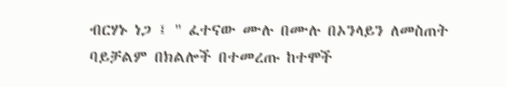ብርሃኑ ነጋ ፤ " ፈተናው ሙሉ በሙሉ በኦንላይን ለመስጠት ባይቻልም በክልሎች በተመረጡ ከተሞች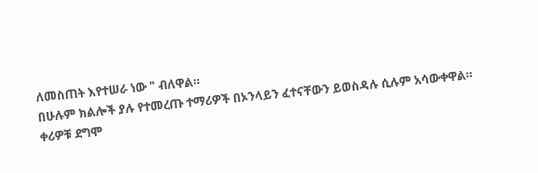ለመስጠት እየተሠራ ነው " ብለዋል።
በሁሉም ክልሎች ያሉ የተመረጡ ተማሪዎች በኦንላይን ፈተናቸውን ይወስዳሉ ሲሉም አሳውቀዋል።
ቀሪዎቹ ደግሞ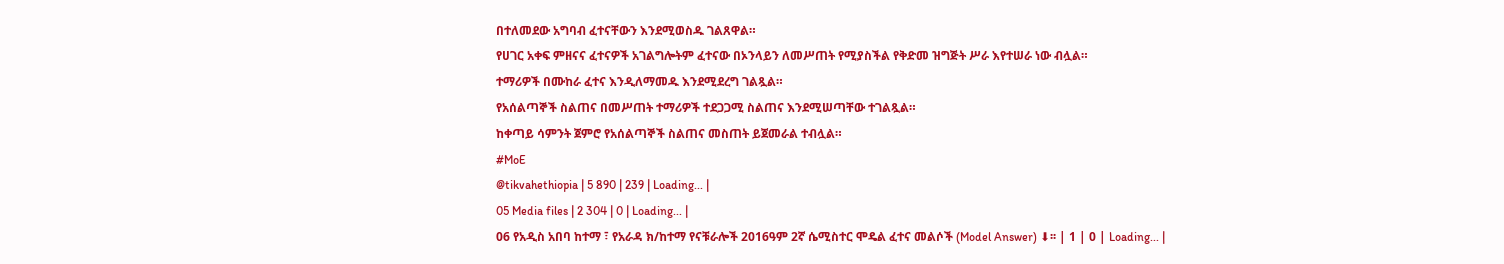በተለመደው አግባብ ፈተናቸውን እንደሚወስዱ ገልጸዋል።
የሀገር አቀፍ ምዘናና ፈተናዎች አገልግሎትም ፈተናው በኦንላይን ለመሥጠት የሚያስችል የቅድመ ዝግጅት ሥራ እየተሠራ ነው ብሏል።
ተማሪዎች በሙከራ ፈተና እንዲለማመዱ እንደሚደረግ ገልጿል።
የአሰልጣኞች ስልጠና በመሥጠት ተማሪዎች ተደጋጋሚ ስልጠና እንደሚሠጣቸው ተገልጿል።
ከቀጣይ ሳምንት ጀምሮ የአሰልጣኞች ስልጠና መስጠት ይጀመራል ተብሏል።
#MoE
@tikvahethiopia | 5 890 | 239 | Loading... |
05 Media files | 2 304 | 0 | Loading... |
06 የአዲስ አበባ ከተማ ፣ የአራዳ ክ/ከተማ የናቹራሎች 2016ዓም 2ኛ ሴሚስተር ሞዴል ፈተና መልሶች (Model Answer) ⬇፡፡ | 1 | 0 | Loading... |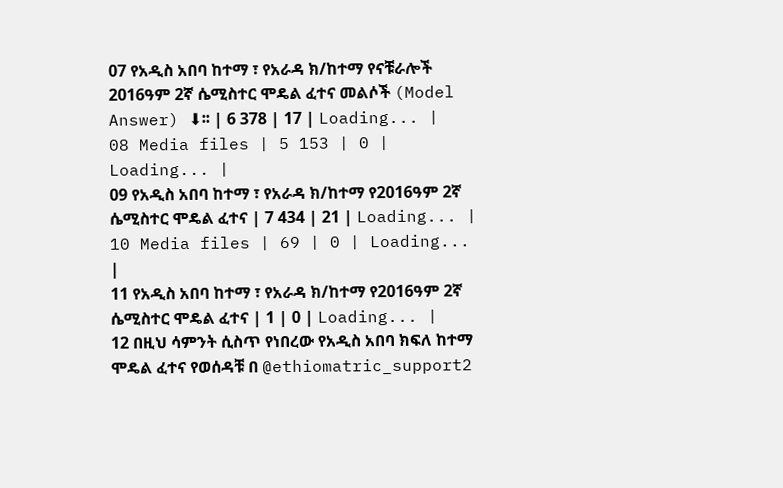07 የአዲስ አበባ ከተማ ፣ የአራዳ ክ/ከተማ የናቹራሎች 2016ዓም 2ኛ ሴሚስተር ሞዴል ፈተና መልሶች (Model Answer) ⬇፡፡ | 6 378 | 17 | Loading... |
08 Media files | 5 153 | 0 | Loading... |
09 የአዲስ አበባ ከተማ ፣ የአራዳ ክ/ከተማ የ2016ዓም 2ኛ ሴሚስተር ሞዴል ፈተና | 7 434 | 21 | Loading... |
10 Media files | 69 | 0 | Loading... |
11 የአዲስ አበባ ከተማ ፣ የአራዳ ክ/ከተማ የ2016ዓም 2ኛ ሴሚስተር ሞዴል ፈተና | 1 | 0 | Loading... |
12 በዚህ ሳምንት ሲስጥ የነበረው የአዲስ አበባ ክፍለ ከተማ ሞዴል ፈተና የወሰዳቹ በ @ethiomatric_support2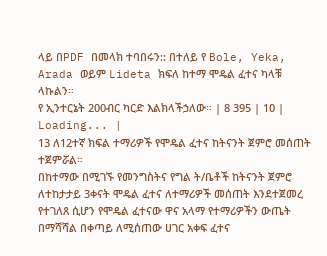ላይ በPDF በመላክ ተባበሩን:: በተለይ የ Bole, Yeka, Arada ወይም Lideta ክፍለ ከተማ ሞዴል ፈተና ካላቹ ላኩልን።
የ ኢንተርኔት 200ብር ካርድ እልክላችኃለው። | 8 395 | 10 | Loading... |
13 ለ12ተኛ ክፍል ተማሪዎች የሞዴል ፈተና ከትናንት ጀምሮ መሰጠት ተጀምሯል።
በከተማው በሚገኙ የመንግስትና የግል ት/ቤቶች ከትናንት ጀምሮ ለተከታታይ 3ቀናት ሞዴል ፈተና ለተማሪዎች መሰጠት እንደተጀመረ የተገለጸ ሲሆን የሞዴል ፈተናው ዋና አላማ የተማሪዎችን ውጤት በማሻሻል በቀጣይ ለሚሰጠው ሀገር አቀፍ ፈተና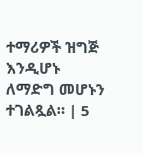ተማሪዎች ዝግጅ እንዲሆኑ ለማድግ መሆኑን ተገልጿል። | 5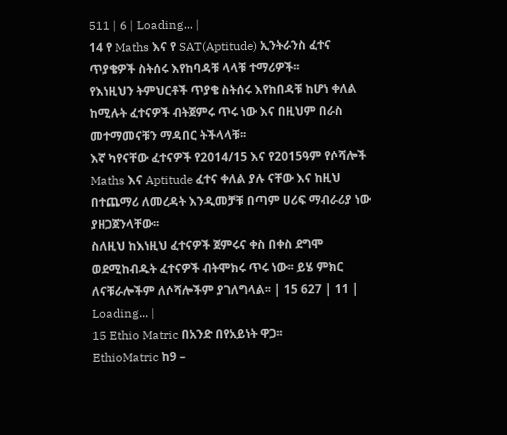511 | 6 | Loading... |
14 የ Maths እና የ SAT(Aptitude) ኢንትራንስ ፈተና ጥያቄዎች ስትሰሩ እየከባዳቹ ላላቹ ተማሪዎች፡፡
የእነዚህን ትምህርቶች ጥያቄ ስትሰሩ እየከበዳቹ ከሆነ ቀለል ከሚሉት ፈተናዎች ብትጀምሩ ጥሩ ነው እና በዚህም በራስ መተማመናቹን ማዳበር ትችላላቹ፡፡
እኛ ካየናቸው ፈተናዎች የ2014/15 እና የ2015ዓም የሶሻሎች Maths እና Aptitude ፈተና ቀለል ያሉ ናቸው እና ከዚህ በተጨማሪ ለመረዳት እንዲመቻቹ በጣም ሀሪፍ ማብራሪያ ነው ያዘጋጀንላቸው፡፡
ስለዚህ ከእነዚህ ፈተናዎች ጀምሩና ቀስ በቀስ ደግሞ ወደሚከብዱት ፈተናዎች ብትሞክሩ ጥሩ ነው፡፡ ይሄ ምክር ለናቹራሎችም ለሶሻሎችም ያገለግላል፡፡ | 15 627 | 11 | Loading... |
15 Ethio Matric በአንድ በየአይነት ዋጋ፡፡
EthioMatric ከ9 –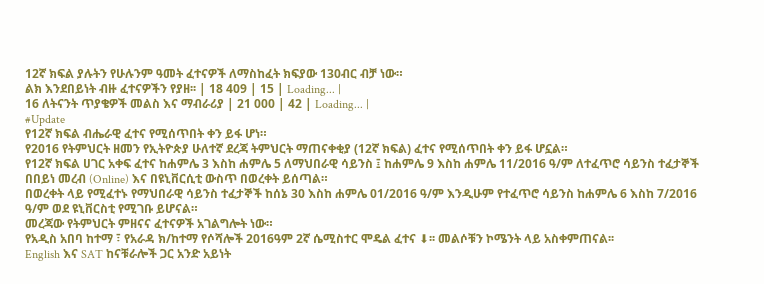12ኛ ክፍል ያሉትን የሁሉንም ዓመት ፈተናዎች ለማስከፈት ክፍያው 130ብር ብቻ ነው።
ልክ እንደበይነት ብዙ ፈተናዎችን የያዘ፡፡ | 18 409 | 15 | Loading... |
16 ለትናንት ጥያቄዎች መልስ እና ማብራሪያ | 21 000 | 42 | Loading... |
#Update
የ12ኛ ክፍል ብሔራዊ ፈተና የሚሰጥበት ቀን ይፋ ሆነ።
የ2016 የትምህርት ዘመን የኢትዮጵያ ሁለተኛ ደረጃ ትምህርት ማጠናቀቂያ (12ኛ ክፍል) ፈተና የሚሰጥበት ቀን ይፋ ሆኗል።
የ12ኛ ክፍል ሀገር አቀፍ ፈተና ከሐምሌ 3 እስከ ሐምሌ 5 ለማህበራዊ ሳይንስ ፤ ከሐምሌ 9 እስከ ሐምሌ 11/2016 ዓ/ም ለተፈጥሮ ሳይንስ ተፈታኞች በበይነ መረብ (Online) እና በዩኒቨርሲቲ ውስጥ በወረቀት ይሰጣል።
በወረቀት ላይ የሚፈተኑ የማህበራዊ ሳይንስ ተፈታኞች ከሰኔ 30 እስከ ሐምሌ 01/2016 ዓ/ም እንዲሁም የተፈጥሮ ሳይንስ ከሐምሌ 6 እስከ 7/2016 ዓ/ም ወደ ዩኒቨርስቲ የሚገቡ ይሆናል።
መረጃው የትምህርት ምዘናና ፈተናዎች አገልግሎት ነው።
የአዲስ አበባ ከተማ ፣ የአራዳ ክ/ከተማ የሶሻሎች 2016ዓም 2ኛ ሴሚስተር ሞዴል ፈተና ⬇፡፡ መልሶቹን ኮሜንት ላይ አስቀምጠናል፡፡
English እና SAT ከናቹራሎች ጋር አንድ አይነት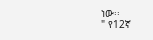ነው፡፡
" የ12ኛ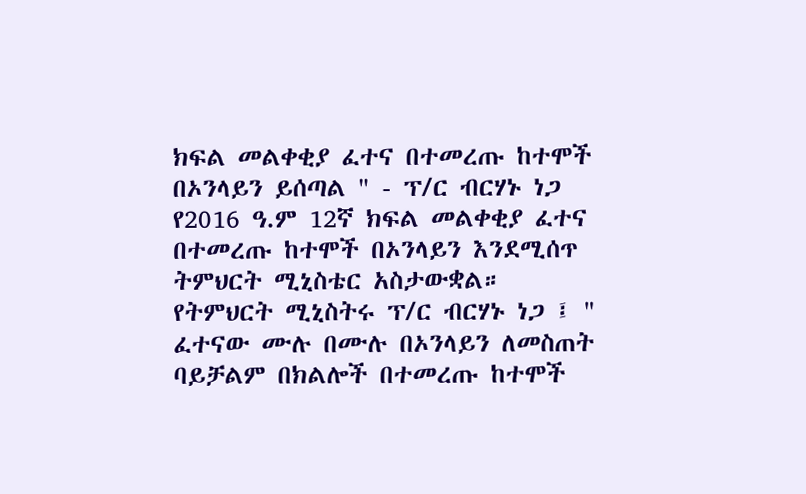ክፍል መልቀቂያ ፈተና በተመረጡ ከተሞች በኦንላይን ይሰጣል " - ፕ/ር ብርሃኑ ነጋ
የ2016 ዓ.ም 12ኛ ክፍል መልቀቂያ ፈተና በተመረጡ ከተሞች በኦንላይን እንደሚሰጥ ትምህርት ሚኒስቴር አስታውቋል።
የትምህርት ሚኒስትሩ ፕ/ር ብርሃኑ ነጋ ፤ " ፈተናው ሙሉ በሙሉ በኦንላይን ለመስጠት ባይቻልም በክልሎች በተመረጡ ከተሞች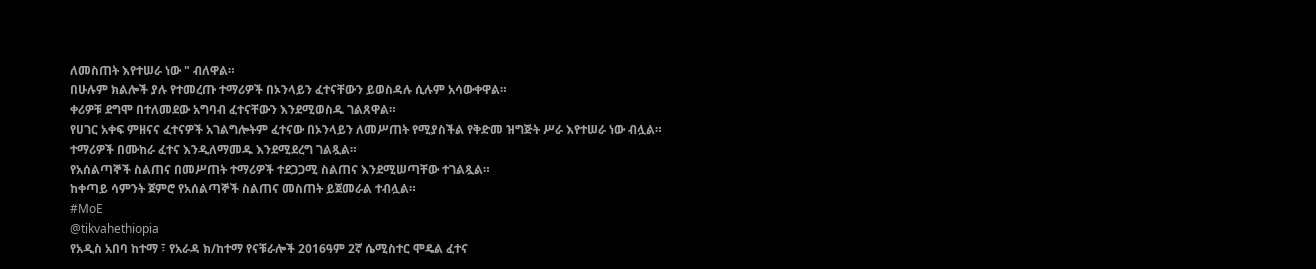ለመስጠት እየተሠራ ነው " ብለዋል።
በሁሉም ክልሎች ያሉ የተመረጡ ተማሪዎች በኦንላይን ፈተናቸውን ይወስዳሉ ሲሉም አሳውቀዋል።
ቀሪዎቹ ደግሞ በተለመደው አግባብ ፈተናቸውን እንደሚወስዱ ገልጸዋል።
የሀገር አቀፍ ምዘናና ፈተናዎች አገልግሎትም ፈተናው በኦንላይን ለመሥጠት የሚያስችል የቅድመ ዝግጅት ሥራ እየተሠራ ነው ብሏል።
ተማሪዎች በሙከራ ፈተና እንዲለማመዱ እንደሚደረግ ገልጿል።
የአሰልጣኞች ስልጠና በመሥጠት ተማሪዎች ተደጋጋሚ ስልጠና እንደሚሠጣቸው ተገልጿል።
ከቀጣይ ሳምንት ጀምሮ የአሰልጣኞች ስልጠና መስጠት ይጀመራል ተብሏል።
#MoE
@tikvahethiopia
የአዲስ አበባ ከተማ ፣ የአራዳ ክ/ከተማ የናቹራሎች 2016ዓም 2ኛ ሴሚስተር ሞዴል ፈተና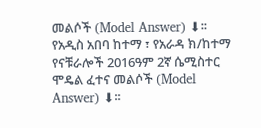መልሶች (Model Answer) ⬇፡፡
የአዲስ አበባ ከተማ ፣ የአራዳ ክ/ከተማ የናቹራሎች 2016ዓም 2ኛ ሴሚስተር ሞዴል ፈተና መልሶች (Model Answer) ⬇፡፡